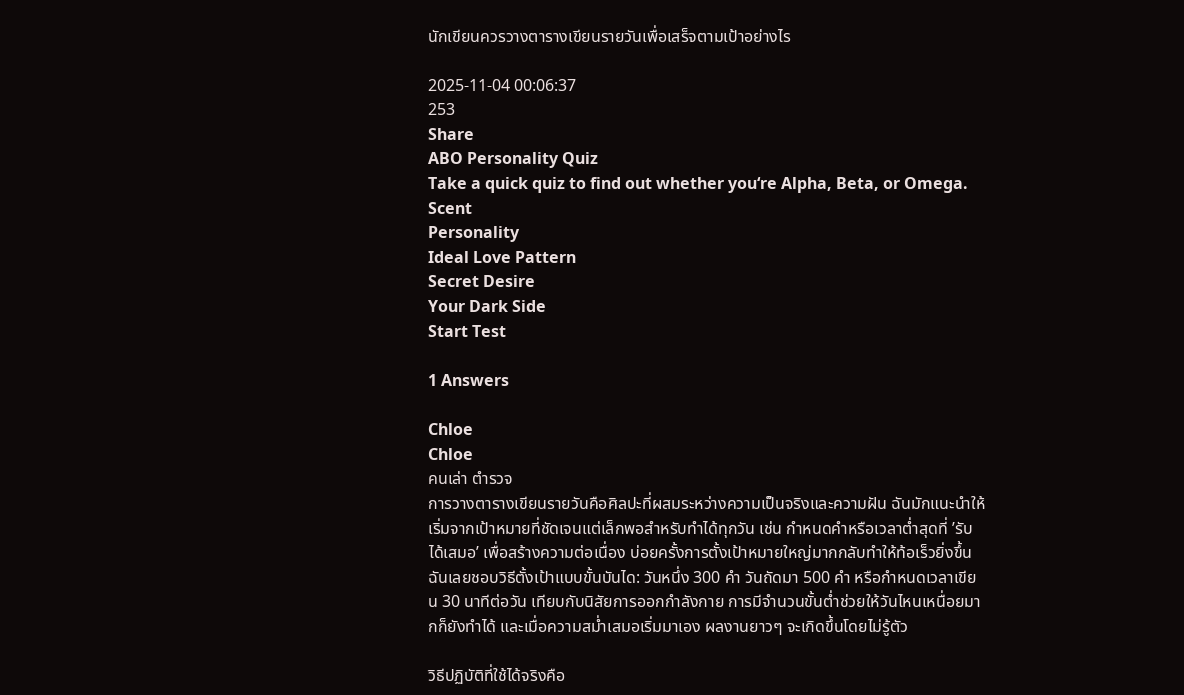นักเขียนควรวางตารางเขียนรายวันเพื่อเสร็จตามเป้าอย่างไร

2025-11-04 00:06:37
253
Share
ABO Personality Quiz
Take a quick quiz to find out whether you‘re Alpha, Beta, or Omega.
Scent
Personality
Ideal Love Pattern
Secret Desire
Your Dark Side
Start Test

1 Answers

Chloe
Chloe
คนเล่า ตำรวจ
การวางตารางเขียนรายวันคือศิลปะที่ผสมระหว่างความเป็นจริงและความฝัน ฉันมักแนะนำให้เริ่มจากเป้าหมายที่ชัดเจนแต่เล็กพอสำหรับทำได้ทุกวัน เช่น กำหนดคำหรือเวลาต่ำสุดที่ ’รับได้เสมอ’ เพื่อสร้างความต่อเนื่อง บ่อยครั้งการตั้งเป้าหมายใหญ่มากกลับทำให้ท้อเร็วยิ่งขึ้น ฉันเลยชอบวิธีตั้งเป้าแบบขั้นบันได: วันหนึ่ง 300 คำ วันถัดมา 500 คำ หรือกำหนดเวลาเขียน 30 นาทีต่อวัน เทียบกับนิสัยการออกกำลังกาย การมีจำนวนขั้นต่ำช่วยให้วันไหนเหนื่อยมากก็ยังทำได้ และเมื่อความสม่ำเสมอเริ่มมาเอง ผลงานยาวๆ จะเกิดขึ้นโดยไม่รู้ตัว

วิธีปฏิบัติที่ใช้ได้จริงคือ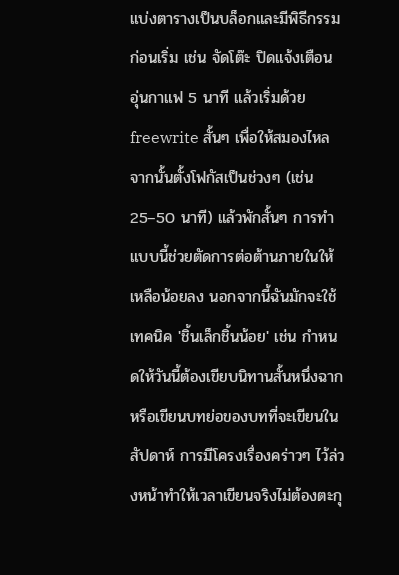แบ่งตารางเป็นบล็อกและมีพิธีกรรมก่อนเริ่ม เช่น จัดโต๊ะ ปิดแจ้งเตือน อุ่นกาแฟ 5 นาที แล้วเริ่มด้วย freewrite สั้นๆ เพื่อให้สมองไหล จากนั้นตั้งโฟกัสเป็นช่วงๆ (เช่น 25–50 นาที) แล้วพักสั้นๆ การทำแบบนี้ช่วยตัดการต่อต้านภายในให้เหลือน้อยลง นอกจากนี้ฉันมักจะใช้เทคนิค 'ชิ้นเล็กชิ้นน้อย' เช่น กำหนดให้วันนี้ต้องเขียบนิทานสั้นหนึ่งฉาก หรือเขียนบทย่อของบทที่จะเขียนในสัปดาห์ การมีโครงเรื่องคร่าวๆ ไว้ล่วงหน้าทำให้เวลาเขียนจริงไม่ต้องตะกุ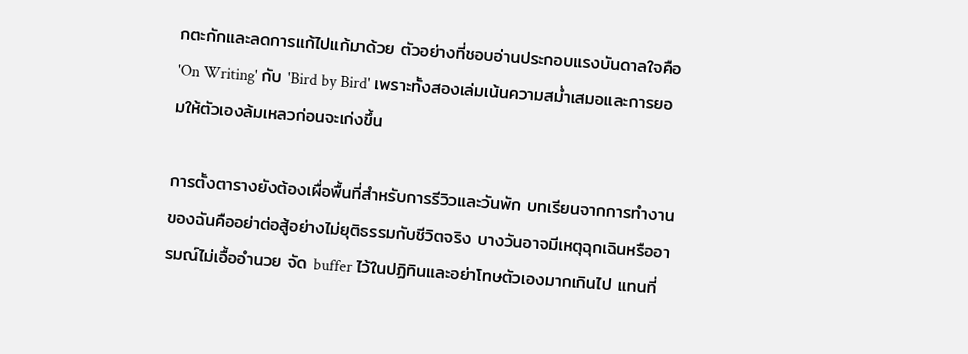กตะกักและลดการแก้ไปแก้มาด้วย ตัวอย่างที่ชอบอ่านประกอบแรงบันดาลใจคือ 'On Writing' กับ 'Bird by Bird' เพราะทั้งสองเล่มเน้นความสม่ำเสมอและการยอมให้ตัวเองล้มเหลวก่อนจะเก่งขึ้น

การตั้งตารางยังต้องเผื่อพื้นที่สำหรับการรีวิวและวันพัก บทเรียนจากการทำงานของฉันคืออย่าต่อสู้อย่างไม่ยุติธรรมกับชีวิตจริง บางวันอาจมีเหตุฉุกเฉินหรืออารมณ์ไม่เอื้ออำนวย จัด buffer ไว้ในปฏิทินและอย่าโทษตัวเองมากเกินไป แทนที่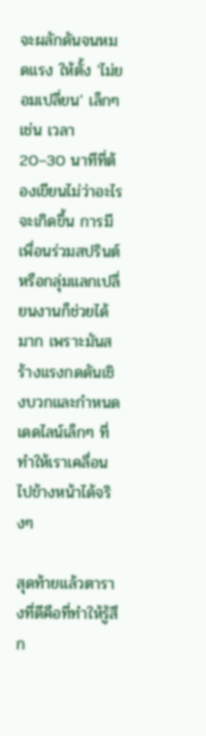จะผลักดันจนหมดแรง ให้ตั้ง 'ไม่ยอมเปลี่ยน' เล็กๆ เช่น เวลา 20–30 นาทีที่ต้องเขียนไม่ว่าอะไรจะเกิดขึ้น การมีเพื่อนร่วมสปรินต์หรือกลุ่มแลกเปลี่ยนงานก็ช่วยได้มาก เพราะมันสร้างแรงกดดันเชิงบวกและกำหนดเดดไลน์เล็กๆ ที่ทำให้เราเคลื่อนไปข้างหน้าได้จริงๆ

สุดท้ายแล้วตารางที่ดีคือที่ทำให้รู้สึก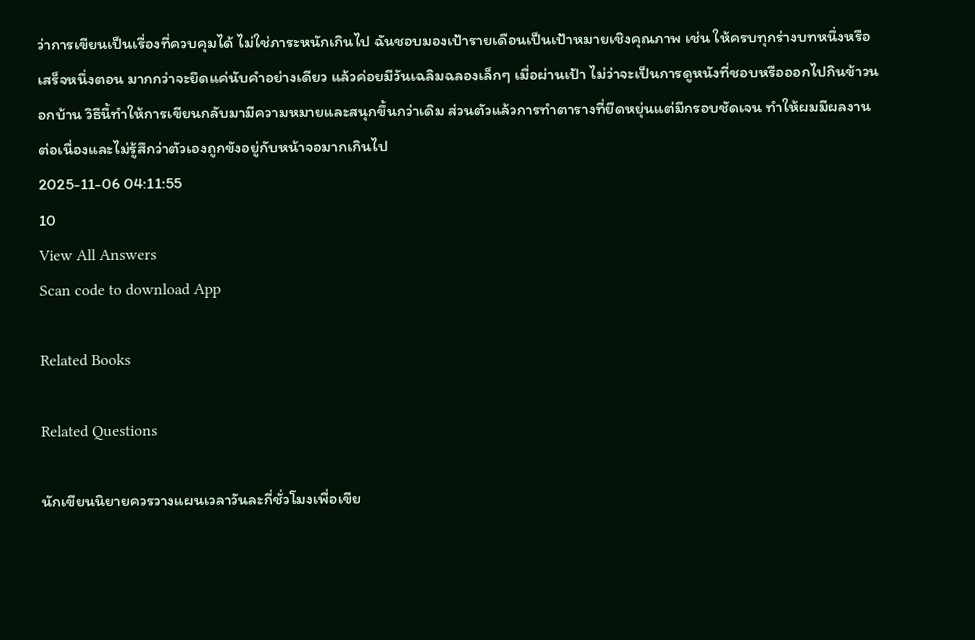ว่าการเขียนเป็นเรื่องที่ควบคุมได้ ไม่ใช่ภาระหนักเกินไป ฉันชอบมองเป้ารายเดือนเป็นเป้าหมายเชิงคุณภาพ เช่น ให้ครบทุกร่างบทหนึ่งหรือเสร็จหนึ่งตอน มากกว่าจะยึดแค่นับคำอย่างเดียว แล้วค่อยมีวันเฉลิมฉลองเล็กๆ เมื่อผ่านเป้า ไม่ว่าจะเป็นการดูหนังที่ชอบหรือออกไปกินข้าวนอกบ้าน วิธีนี้ทำให้การเขียนกลับมามีความหมายและสนุกขึ้นกว่าเดิม ส่วนตัวแล้วการทำตารางที่ยืดหยุ่นแต่มีกรอบชัดเจน ทำให้ผมมีผลงานต่อเนื่องและไม่รู้สึกว่าตัวเองถูกขังอยู่กับหน้าจอมากเกินไป
2025-11-06 04:11:55
10
View All Answers
Scan code to download App

Related Books

Related Questions

นักเขียนนิยายควรวางแผนเวลาวันละกี่ชั่วโมงเพื่อเขีย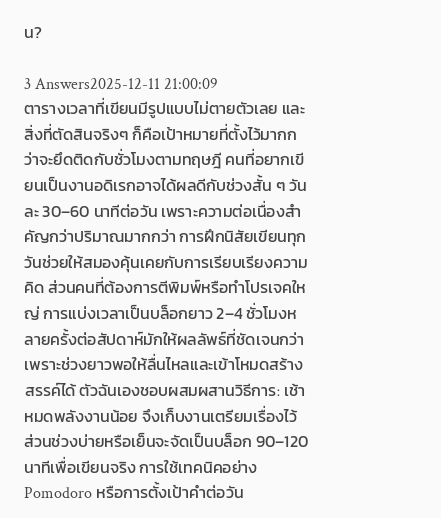น?

3 Answers2025-12-11 21:00:09
ตารางเวลาที่เขียนมีรูปแบบไม่ตายตัวเลย และสิ่งที่ตัดสินจริงๆ ก็คือเป้าหมายที่ตั้งไว้มากกว่าจะยึดติดกับชั่วโมงตามทฤษฎี คนที่อยากเขียนเป็นงานอดิเรกอาจได้ผลดีกับช่วงสั้น ๆ วันละ 30–60 นาทีต่อวัน เพราะความต่อเนื่องสำคัญกว่าปริมาณมากกว่า การฝึกนิสัยเขียนทุกวันช่วยให้สมองคุ้นเคยกับการเรียบเรียงความคิด ส่วนคนที่ต้องการตีพิมพ์หรือทำโปรเจคใหญ่ การแบ่งเวลาเป็นบล็อกยาว 2–4 ชั่วโมงหลายครั้งต่อสัปดาห์มักให้ผลลัพธ์ที่ชัดเจนกว่า เพราะช่วงยาวพอให้ลื่นไหลและเข้าโหมดสร้างสรรค์ได้ ตัวฉันเองชอบผสมผสานวิธีการ: เช้าหมดพลังงานน้อย จึงเก็บงานเตรียมเรื่องไว้ ส่วนช่วงบ่ายหรือเย็นจะจัดเป็นบล็อก 90–120 นาทีเพื่อเขียนจริง การใช้เทคนิคอย่าง Pomodoro หรือการตั้งเป้าคำต่อวัน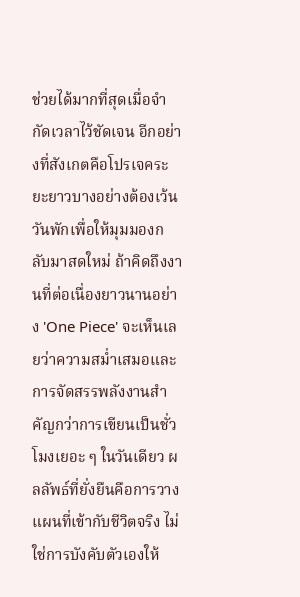ช่วยได้มากที่สุดเมื่อจำกัดเวลาไว้ชัดเจน อีกอย่างที่สังเกตคือโปรเจคระยะยาวบางอย่างต้องเว้นวันพักเพื่อให้มุมมองกลับมาสดใหม่ ถ้าคิดถึงงานที่ต่อเนื่องยาวนานอย่าง 'One Piece' จะเห็นเลยว่าความสม่ำเสมอและการจัดสรรพลังงานสำคัญกว่าการเขียนเป็นชั่วโมงเยอะ ๆ ในวันเดียว ผลลัพธ์ที่ยั่งยืนคือการวางแผนที่เข้ากับชีวิตจริง ไม่ใช่การบังคับตัวเองให้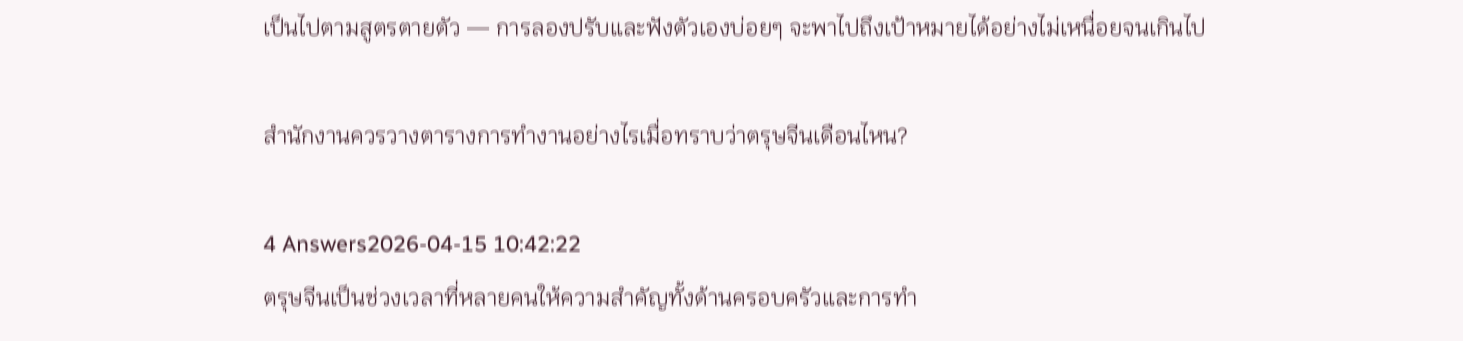เป็นไปตามสูตรตายตัว — การลองปรับและฟังตัวเองบ่อยๆ จะพาไปถึงเป้าหมายได้อย่างไม่เหนื่อยจนเกินไป

สำนักงานควรวางตารางการทำงานอย่างไรเมื่อทราบว่าตรุษจีนเดือนไหน?

4 Answers2026-04-15 10:42:22
ตรุษจีนเป็นช่วงเวลาที่หลายคนให้ความสำคัญทั้งด้านครอบครัวและการทำ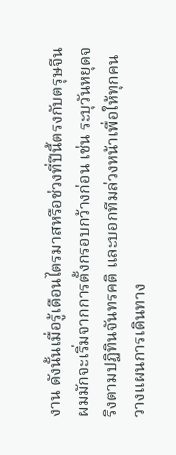งาน ดังนั้นเมื่อรู้เดือนไตรมาสหรือช่วงที่ปีนี้ตรงกับตรุษจีน ผมมักจะเริ่มจากการตั้งกรอบกว้างก่อน เช่น ระบุวันหยุดจริงตามปฏิทินจันทรคติ และบอกทีมล่วงหน้าเพื่อให้ทุกคนวางแผนการเดินทาง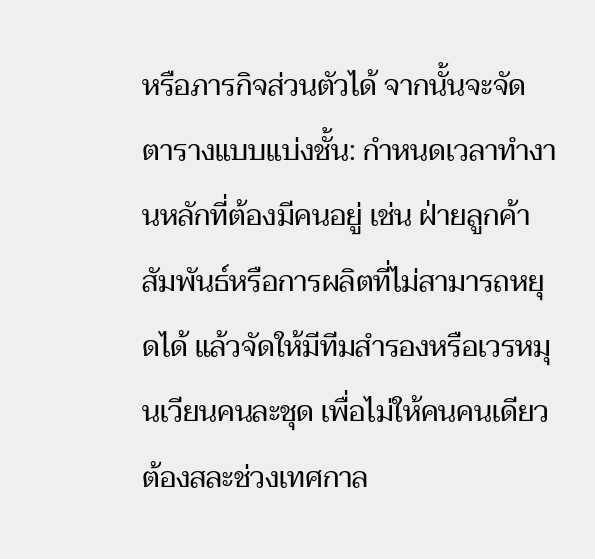หรือภารกิจส่วนตัวได้ จากนั้นจะจัดตารางแบบแบ่งชั้น: กำหนดเวลาทำงานหลักที่ต้องมีคนอยู่ เช่น ฝ่ายลูกค้าสัมพันธ์หรือการผลิตที่ไม่สามารถหยุดได้ แล้วจัดให้มีทีมสำรองหรือเวรหมุนเวียนคนละชุด เพื่อไม่ให้คนคนเดียวต้องสละช่วงเทศกาล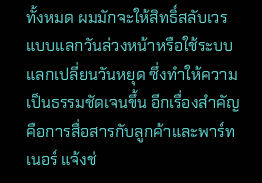ทั้งหมด ผมมักจะให้สิทธิ์สลับเวรแบบแลกวันล่วงหน้าหรือใช้ระบบแลกเปลี่ยนวันหยุด ซึ่งทำให้ความเป็นธรรมชัดเจนขึ้น อีกเรื่องสำคัญคือการสื่อสารกับลูกค้าและพาร์ทเนอร์ แจ้งช่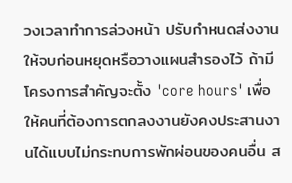วงเวลาทำการล่วงหน้า ปรับกำหนดส่งงานให้จบก่อนหยุดหรือวางแผนสำรองไว้ ถ้ามีโครงการสำคัญจะตั้ง 'core hours' เพื่อให้คนที่ต้องการตกลงงานยังคงประสานงานได้แบบไม่กระทบการพักผ่อนของคนอื่น ส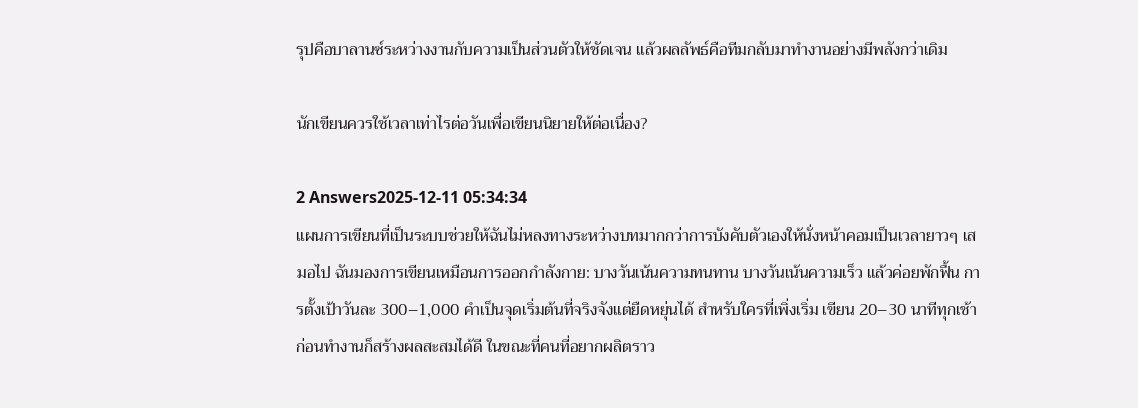รุปคือบาลานซ์ระหว่างงานกับความเป็นส่วนตัวให้ชัดเจน แล้วผลลัพธ์คือทีมกลับมาทำงานอย่างมีพลังกว่าเดิม

นักเขียนควรใช้เวลาเท่าไรต่อวันเพื่อเขียนนิยายให้ต่อเนื่อง?

2 Answers2025-12-11 05:34:34
แผนการเขียนที่เป็นระบบช่วยให้ฉันไม่หลงทางระหว่างบทมากกว่าการบังคับตัวเองให้นั่งหน้าคอมเป็นเวลายาวๆ เสมอไป ฉันมองการเขียนเหมือนการออกกำลังกาย: บางวันเน้นความทนทาน บางวันเน้นความเร็ว แล้วค่อยพักฟื้น การตั้งเป้าวันละ 300–1,000 คำเป็นจุดเริ่มต้นที่จริงจังแต่ยืดหยุ่นได้ สำหรับใครที่เพิ่งเริ่ม เขียน 20–30 นาทีทุกเช้าก่อนทำงานก็สร้างผลสะสมได้ดี ในขณะที่คนที่อยากผลิตราว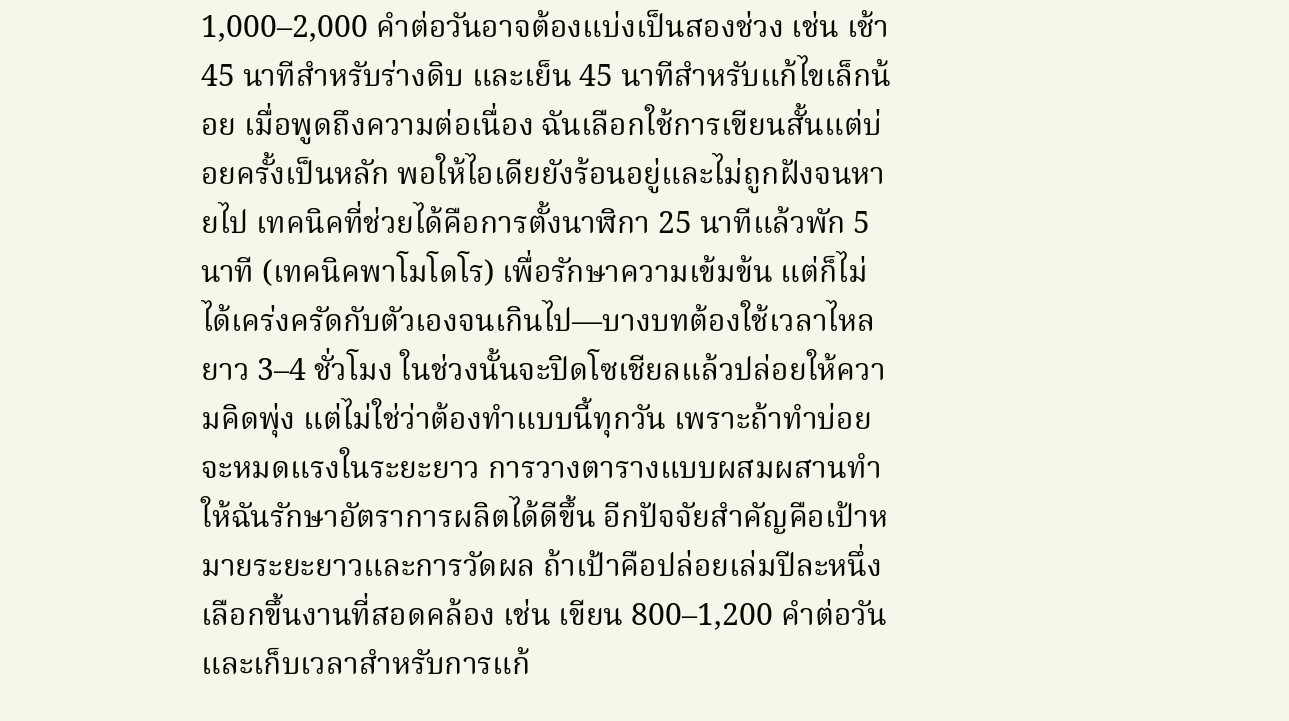1,000–2,000 คำต่อวันอาจต้องแบ่งเป็นสองช่วง เช่น เช้า 45 นาทีสำหรับร่างดิบ และเย็น 45 นาทีสำหรับแก้ไขเล็กน้อย เมื่อพูดถึงความต่อเนื่อง ฉันเลือกใช้การเขียนสั้นแต่บ่อยครั้งเป็นหลัก พอให้ไอเดียยังร้อนอยู่และไม่ถูกฝังจนหายไป เทคนิคที่ช่วยได้คือการตั้งนาฬิกา 25 นาทีแล้วพัก 5 นาที (เทคนิคพาโมโดโร) เพื่อรักษาความเข้มข้น แต่ก็ไม่ได้เคร่งครัดกับตัวเองจนเกินไป—บางบทต้องใช้เวลาไหลยาว 3–4 ชั่วโมง ในช่วงนั้นจะปิดโซเชียลแล้วปล่อยให้ความคิดพุ่ง แต่ไม่ใช่ว่าต้องทำแบบนี้ทุกวัน เพราะถ้าทำบ่อยจะหมดแรงในระยะยาว การวางตารางแบบผสมผสานทำให้ฉันรักษาอัตราการผลิตได้ดีขึ้น อีกปัจจัยสำคัญคือเป้าหมายระยะยาวและการวัดผล ถ้าเป้าคือปล่อยเล่มปีละหนึ่ง เลือกขึ้นงานที่สอดคล้อง เช่น เขียน 800–1,200 คำต่อวันและเก็บเวลาสำหรับการแก้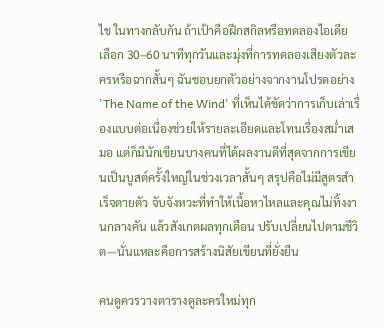ไข ในทางกลับกัน ถ้าเป้าคือฝึกสกิลหรือทดลองไอเดีย เลือก 30–60 นาทีทุกวันและมุ่งที่การทดลองเสียงตัวละครหรือฉากสั้นๆ ฉันชอบยกตัวอย่างจากงานโปรดอย่าง 'The Name of the Wind' ที่เห็นได้ชัดว่าการเก็บเล่าเรื่องแบบต่อเนื่องช่วยให้รายละเอียดและโทนเรื่องสม่ำเสมอ แต่ก็มีนักเขียนบางคนที่ได้ผลงานดีที่สุดจากการเขียนเป็นบูสต์ครั้งใหญ่ในช่วงเวลาสั้นๆ สรุปคือไม่มีสูตรสำเร็จตายตัว จับจังหวะที่ทำให้เนื้อหาไหลและคุณไม่ทิ้งงานกลางคัน แล้วสังเกตผลทุกเดือน ปรับเปลี่ยนไปตามชีวิต—นั่นแหละคือการสร้างนิสัยเขียนที่ยั่งยืน

คนดูควรวางตารางดูละครใหม่ทุก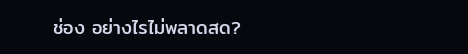ช่อง อย่างไรไม่พลาดสด?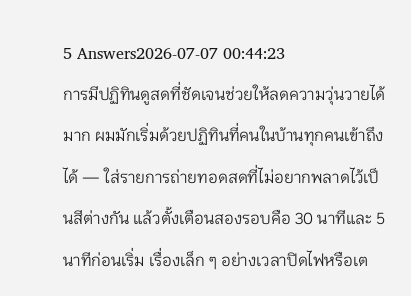5 Answers2026-07-07 00:44:23
การมีปฏิทินดูสดที่ชัดเจนช่วยให้ลดความวุ่นวายได้มาก ผมมักเริ่มด้วยปฏิทินที่คนในบ้านทุกคนเข้าถึงได้ — ใส่รายการถ่ายทอดสดที่ไม่อยากพลาดไว้เป็นสีต่างกัน แล้วตั้งเตือนสองรอบคือ 30 นาทีและ 5 นาทีก่อนเริ่ม เรื่องเล็ก ๆ อย่างเวลาปิดไฟหรือเต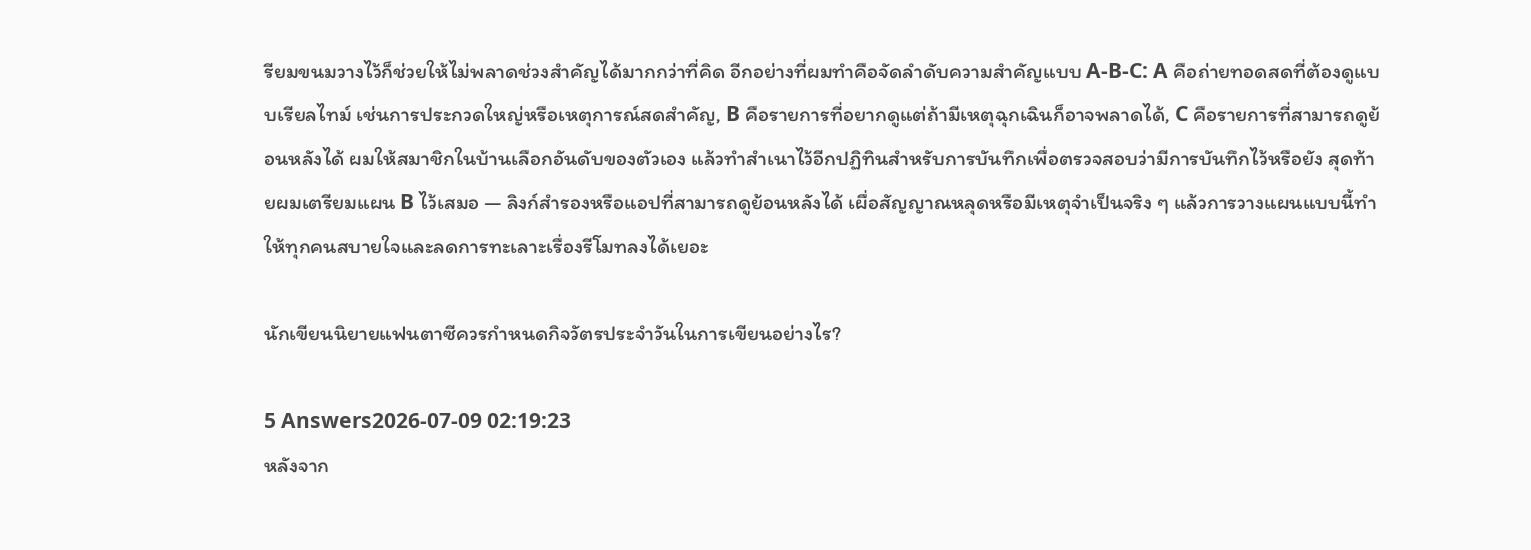รียมขนมวางไว้ก็ช่วยให้ไม่พลาดช่วงสำคัญได้มากกว่าที่คิด อีกอย่างที่ผมทำคือจัดลำดับความสำคัญแบบ A-B-C: A คือถ่ายทอดสดที่ต้องดูแบบเรียลไทม์ เช่นการประกวดใหญ่หรือเหตุการณ์สดสำคัญ, B คือรายการที่อยากดูแต่ถ้ามีเหตุฉุกเฉินก็อาจพลาดได้, C คือรายการที่สามารถดูย้อนหลังได้ ผมให้สมาชิกในบ้านเลือกอันดับของตัวเอง แล้วทำสำเนาไว้อีกปฏิทินสำหรับการบันทึกเพื่อตรวจสอบว่ามีการบันทึกไว้หรือยัง สุดท้ายผมเตรียมแผน B ไว้เสมอ — ลิงก์สำรองหรือแอปที่สามารถดูย้อนหลังได้ เผื่อสัญญาณหลุดหรือมีเหตุจำเป็นจริง ๆ แล้วการวางแผนแบบนี้ทำให้ทุกคนสบายใจและลดการทะเลาะเรื่องรีโมทลงได้เยอะ

นักเขียนนิยายแฟนตาซีควรกำหนดกิจวัตรประจำวันในการเขียนอย่างไร?

5 Answers2026-07-09 02:19:23
หลังจาก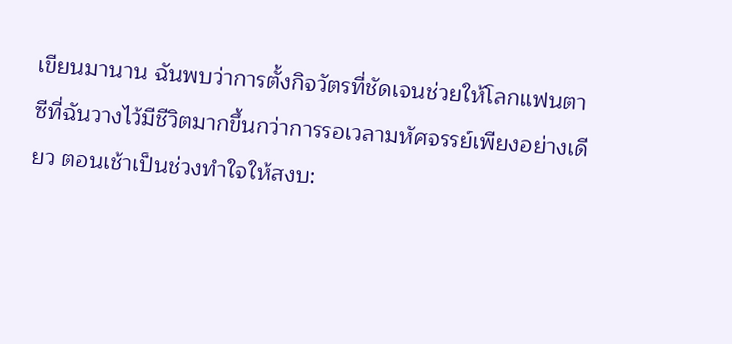เขียนมานาน ฉันพบว่าการตั้งกิจวัตรที่ชัดเจนช่วยให้โลกแฟนตาซีที่ฉันวางไว้มีชีวิตมากขึ้นกว่าการรอเวลามหัศจรรย์เพียงอย่างเดียว ตอนเช้าเป็นช่วงทำใจให้สงบ: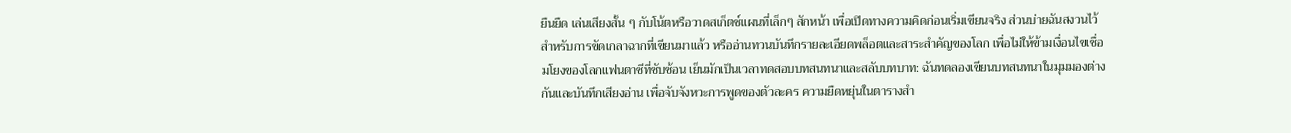ยืนยืด เล่นเสียงสั้น ๆ กับโน้ตหรือวาดสเก็ตช์แผนที่เล็กๆ สักหน้า เพื่อเปิดทางความคิดก่อนเริ่มเขียนจริง ส่วนบ่ายฉันสงวนไว้สำหรับการขัดเกลาฉากที่เขียนมาแล้ว หรืออ่านทวนบันทึกรายละเอียดพล็อตและสาระสำคัญของโลก เพื่อไม่ให้ข้ามเงื่อนไขเชื่อมโยงของโลกแฟนตาซีที่ซับซ้อน เย็นมักเป็นเวลาทดสอบบทสนทนาและสลับบทบาท: ฉันทดลองเขียนบทสนทนาในมุมมองต่างกันและบันทึกเสียงอ่าน เพื่อจับจังหวะการพูดของตัวละคร ความยืดหยุ่นในตารางสำ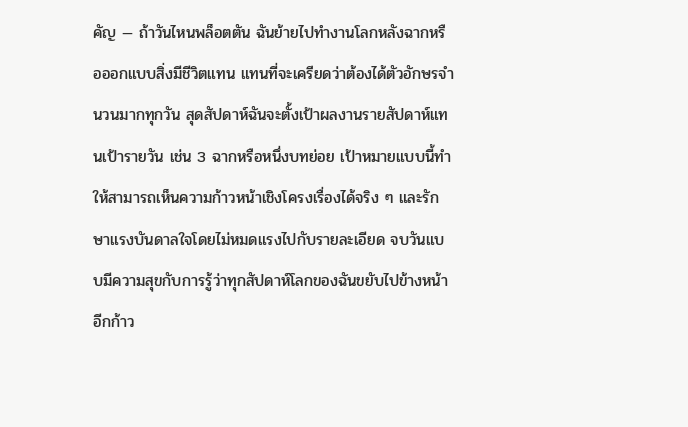คัญ — ถ้าวันไหนพล็อตตัน ฉันย้ายไปทำงานโลกหลังฉากหรือออกแบบสิ่งมีชีวิตแทน แทนที่จะเครียดว่าต้องได้ตัวอักษรจำนวนมากทุกวัน สุดสัปดาห์ฉันจะตั้งเป้าผลงานรายสัปดาห์แทนเป้ารายวัน เช่น 3 ฉากหรือหนึ่งบทย่อย เป้าหมายแบบนี้ทำให้สามารถเห็นความก้าวหน้าเชิงโครงเรื่องได้จริง ๆ และรักษาแรงบันดาลใจโดยไม่หมดแรงไปกับรายละเอียด จบวันแบบมีความสุขกับการรู้ว่าทุกสัปดาห์โลกของฉันขยับไปข้างหน้าอีกก้าว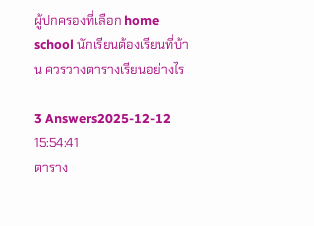ผู้ปกครองที่เลือก home school นักเรียนต้องเรียนที่บ้าน ควรวางตารางเรียนอย่างไร

3 Answers2025-12-12 15:54:41
ตาราง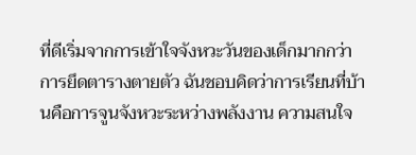ที่ดีเริ่มจากการเข้าใจจังหวะวันของเด็กมากกว่าการยึดตารางตายตัว ฉันชอบคิดว่าการเรียนที่บ้านคือการจูนจังหวะระหว่างพลังงาน ความสนใจ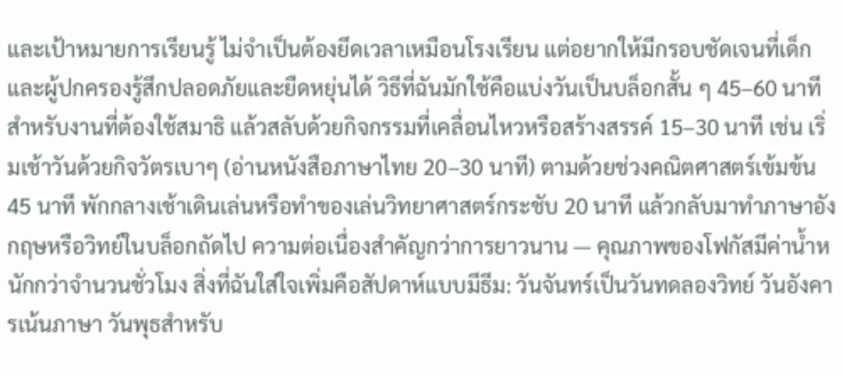และเป้าหมายการเรียนรู้ ไม่จำเป็นต้องยึดเวลาเหมือนโรงเรียน แต่อยากให้มีกรอบชัดเจนที่เด็กและผู้ปกครองรู้สึกปลอดภัยและยืดหยุ่นได้ วิธีที่ฉันมักใช้คือแบ่งวันเป็นบล็อกสั้น ๆ 45–60 นาทีสำหรับงานที่ต้องใช้สมาธิ แล้วสลับด้วยกิจกรรมที่เคลื่อนไหวหรือสร้างสรรค์ 15–30 นาที เช่น เริ่มเช้าวันด้วยกิจวัตรเบาๆ (อ่านหนังสือภาษาไทย 20–30 นาที) ตามด้วยช่วงคณิตศาสตร์เข้มข้น 45 นาที พักกลางเช้าเดินเล่นหรือทำของเล่นวิทยาศาสตร์กระชับ 20 นาที แล้วกลับมาทำภาษาอังกฤษหรือวิทย์ในบล็อกถัดไป ความต่อเนื่องสำคัญกว่าการยาวนาน — คุณภาพของโฟกัสมีค่าน้ำหนักกว่าจำนวนชั่วโมง สิ่งที่ฉันใส่ใจเพิ่มคือสัปดาห์แบบมีธีม: วันจันทร์เป็นวันทดลองวิทย์ วันอังคารเน้นภาษา วันพุธสำหรับ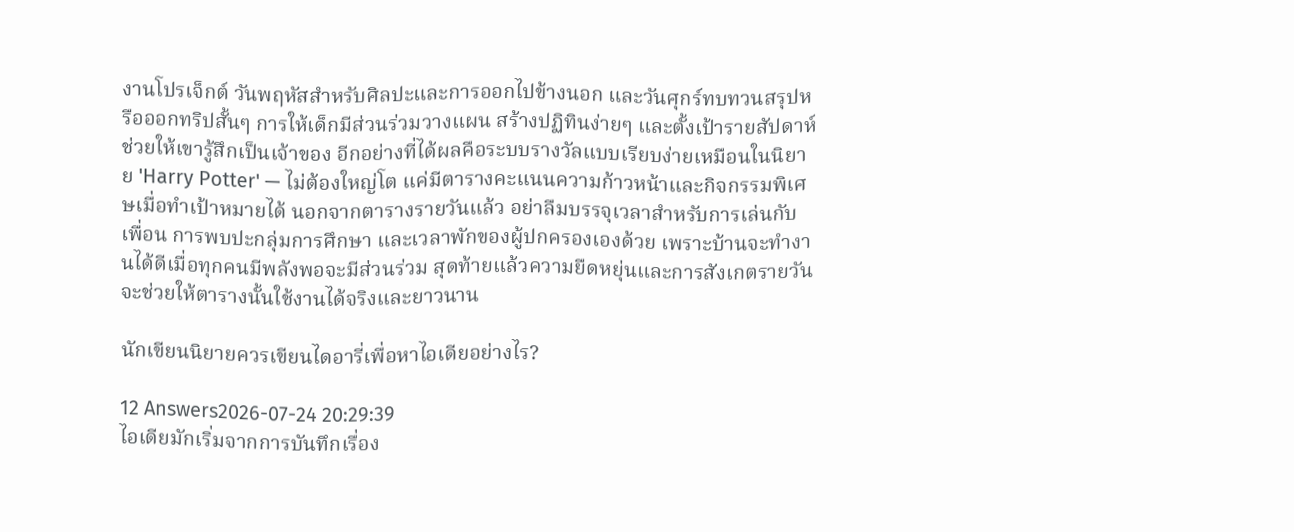งานโปรเจ็กต์ วันพฤหัสสำหรับศิลปะและการออกไปข้างนอก และวันศุกร์ทบทวนสรุปหรือออกทริปสั้นๆ การให้เด็กมีส่วนร่วมวางแผน สร้างปฏิทินง่ายๆ และตั้งเป้ารายสัปดาห์ช่วยให้เขารู้สึกเป็นเจ้าของ อีกอย่างที่ได้ผลคือระบบรางวัลแบบเรียบง่ายเหมือนในนิยาย 'Harry Potter' — ไม่ต้องใหญ่โต แค่มีตารางคะแนนความก้าวหน้าและกิจกรรมพิเศษเมื่อทำเป้าหมายได้ นอกจากตารางรายวันแล้ว อย่าลืมบรรจุเวลาสำหรับการเล่นกับเพื่อน การพบปะกลุ่มการศึกษา และเวลาพักของผู้ปกครองเองด้วย เพราะบ้านจะทำงานได้ดีเมื่อทุกคนมีพลังพอจะมีส่วนร่วม สุดท้ายแล้วความยืดหยุ่นและการสังเกตรายวันจะช่วยให้ตารางนั้นใช้งานได้จริงและยาวนาน

นักเขียนนิยายควรเขียนไดอารี่เพื่อหาไอเดียอย่างไร?

12 Answers2026-07-24 20:29:39
ไอเดียมักเริ่มจากการบันทึกเรื่อง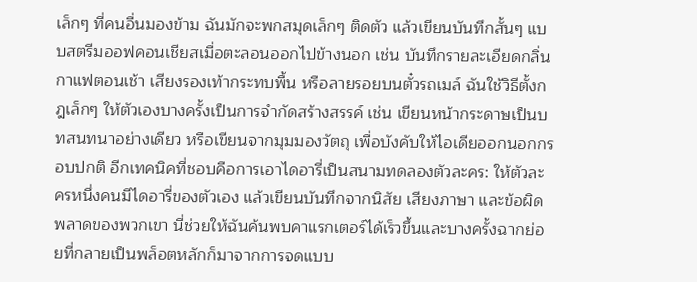เล็กๆ ที่คนอื่นมองข้าม ฉันมักจะพกสมุดเล็กๆ ติดตัว แล้วเขียนบันทึกสั้นๆ แบบสตรีมออฟคอนเชียสเมื่อตะลอนออกไปข้างนอก เช่น บันทึกรายละเอียดกลิ่นกาแฟตอนเช้า เสียงรองเท้ากระทบพื้น หรือลายรอยบนตั๋วรถเมล์ ฉันใช้วิธีตั้งกฎเล็กๆ ให้ตัวเองบางครั้งเป็นการจำกัดสร้างสรรค์ เช่น เขียนหน้ากระดาษเป็นบทสนทนาอย่างเดียว หรือเขียนจากมุมมองวัตถุ เพื่อบังคับให้ไอเดียออกนอกกรอบปกติ อีกเทคนิคที่ชอบคือการเอาไดอารี่เป็นสนามทดลองตัวละคร: ให้ตัวละครหนึ่งคนมีไดอารี่ของตัวเอง แล้วเขียนบันทึกจากนิสัย เสียงภาษา และข้อผิดพลาดของพวกเขา นี่ช่วยให้ฉันค้นพบคาแรกเตอร์ได้เร็วขึ้นและบางครั้งฉากย่อยที่กลายเป็นพล็อตหลักก็มาจากการจดแบบ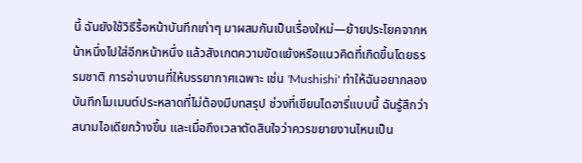นี้ ฉันยังใช้วิธีรื้อหน้าบันทึกเก่าๆ มาผสมกันเป็นเรื่องใหม่—ย้ายประโยคจากหน้าหนึ่งไปใส่อีกหน้าหนึ่ง แล้วสังเกตความขัดแย้งหรือแนวคิดที่เกิดขึ้นโดยธรรมชาติ การอ่านงานที่ให้บรรยากาศเฉพาะ เช่น 'Mushishi' ทำให้ฉันอยากลองบันทึกโมเมนต์ประหลาดที่ไม่ต้องมีบทสรุป ช่วงที่เขียนไดอารี่แบบนี้ ฉันรู้สึกว่าสนามไอเดียกว้างขึ้น และเมื่อถึงเวลาตัดสินใจว่าควรขยายงานไหนเป็น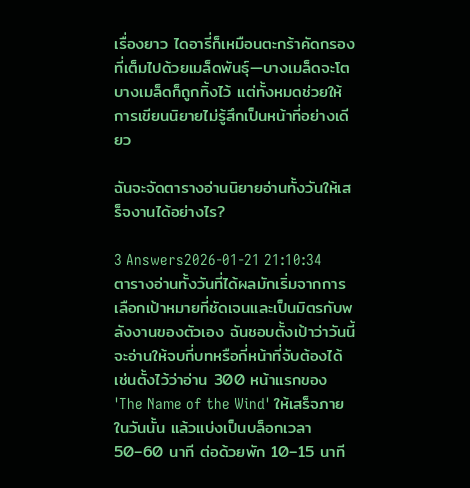เรื่องยาว ไดอารี่ก็เหมือนตะกร้าคัดกรองที่เต็มไปด้วยเมล็ดพันธุ์—บางเมล็ดจะโต บางเมล็ดก็ถูกทิ้งไว้ แต่ทั้งหมดช่วยให้การเขียนนิยายไม่รู้สึกเป็นหน้าที่อย่างเดียว

ฉันจะจัดตารางอ่านนิยายอ่านทั้งวันให้เสร็จงานได้อย่างไร?

3 Answers2026-01-21 21:10:34
ตารางอ่านทั้งวันที่ได้ผลมักเริ่มจากการเลือกเป้าหมายที่ชัดเจนและเป็นมิตรกับพลังงานของตัวเอง ฉันชอบตั้งเป้าว่าวันนี้จะอ่านให้จบกี่บทหรือกี่หน้าที่จับต้องได้ เช่นตั้งไว้ว่าอ่าน 300 หน้าแรกของ 'The Name of the Wind' ให้เสร็จภายในวันนั้น แล้วแบ่งเป็นบล็อกเวลา 50–60 นาที ต่อด้วยพัก 10–15 นาที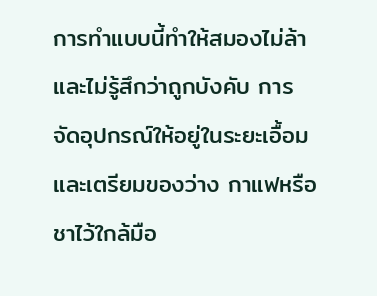การทำแบบนี้ทำให้สมองไม่ล้าและไม่รู้สึกว่าถูกบังคับ การจัดอุปกรณ์ให้อยู่ในระยะเอื้อมและเตรียมของว่าง กาแฟหรือชาไว้ใกล้มือ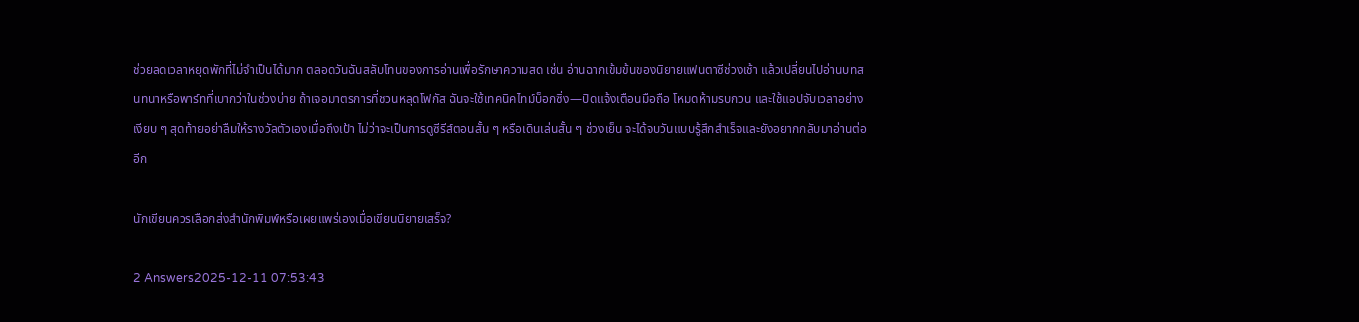ช่วยลดเวลาหยุดพักที่ไม่จำเป็นได้มาก ตลอดวันฉันสลับโทนของการอ่านเพื่อรักษาความสด เช่น อ่านฉากเข้มข้นของนิยายแฟนตาซีช่วงเช้า แล้วเปลี่ยนไปอ่านบทสนทนาหรือพาร์ทที่เบากว่าในช่วงบ่าย ถ้าเจอมาตรการที่ชวนหลุดโฟกัส ฉันจะใช้เทคนิคไทม์บ็อกซิ่ง—ปิดแจ้งเตือนมือถือ โหมดห้ามรบกวน และใช้แอปจับเวลาอย่างเงียบ ๆ สุดท้ายอย่าลืมให้รางวัลตัวเองเมื่อถึงเป้า ไม่ว่าจะเป็นการดูซีรีส์ตอนสั้น ๆ หรือเดินเล่นสั้น ๆ ช่วงเย็น จะได้จบวันแบบรู้สึกสำเร็จและยังอยากกลับมาอ่านต่ออีก

นักเขียนควรเลือกส่งสำนักพิมพ์หรือเผยแพร่เองเมื่อเขียนนิยายเสร็จ?

2 Answers2025-12-11 07:53:43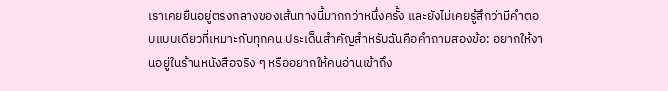เราเคยยืนอยู่ตรงกลางของเส้นทางนี้มากกว่าหนึ่งครั้ง และยังไม่เคยรู้สึกว่ามีคำตอบแบบเดียวที่เหมาะกับทุกคน ประเด็นสำคัญสำหรับฉันคือคำถามสองข้อ: อยากให้งานอยู่ในร้านหนังสือจริง ๆ หรืออยากให้คนอ่านเข้าถึง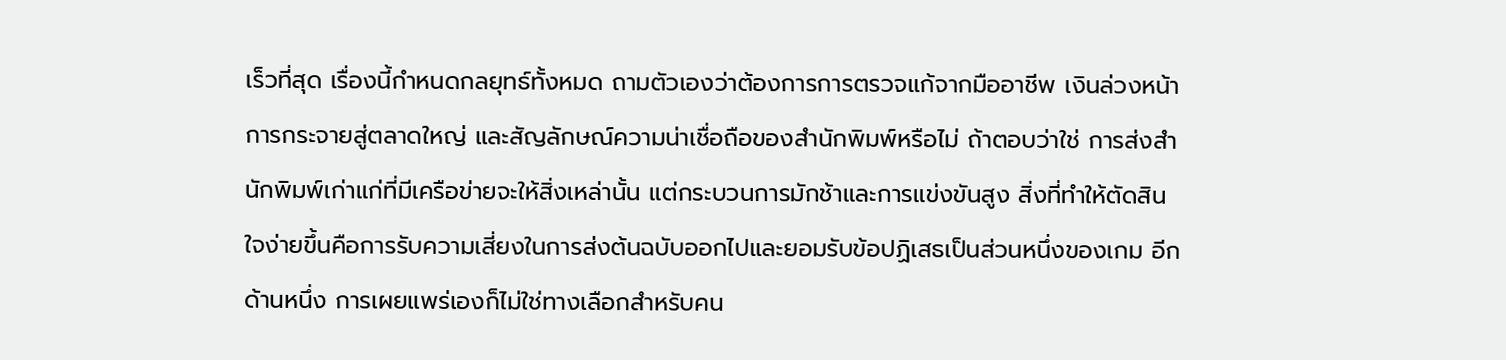เร็วที่สุด เรื่องนี้กำหนดกลยุทธ์ทั้งหมด ถามตัวเองว่าต้องการการตรวจแก้จากมืออาชีพ เงินล่วงหน้า การกระจายสู่ตลาดใหญ่ และสัญลักษณ์ความน่าเชื่อถือของสำนักพิมพ์หรือไม่ ถ้าตอบว่าใช่ การส่งสำนักพิมพ์เก่าแก่ที่มีเครือข่ายจะให้สิ่งเหล่านั้น แต่กระบวนการมักช้าและการแข่งขันสูง สิ่งที่ทำให้ตัดสินใจง่ายขึ้นคือการรับความเสี่ยงในการส่งต้นฉบับออกไปและยอมรับข้อปฏิเสธเป็นส่วนหนึ่งของเกม อีกด้านหนึ่ง การเผยแพร่เองก็ไม่ใช่ทางเลือกสำหรับคน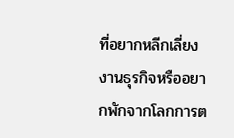ที่อยากหลีกเลี่ยงงานธุรกิจหรืออยากพักจากโลกการต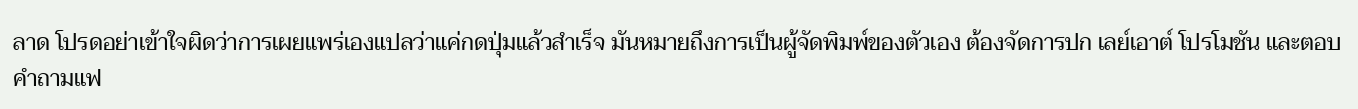ลาด โปรดอย่าเข้าใจผิดว่าการเผยแพร่เองแปลว่าแค่กดปุ่มแล้วสำเร็จ มันหมายถึงการเป็นผู้จัดพิมพ์ของตัวเอง ต้องจัดการปก เลย์เอาต์ โปรโมชัน และตอบคำถามแฟ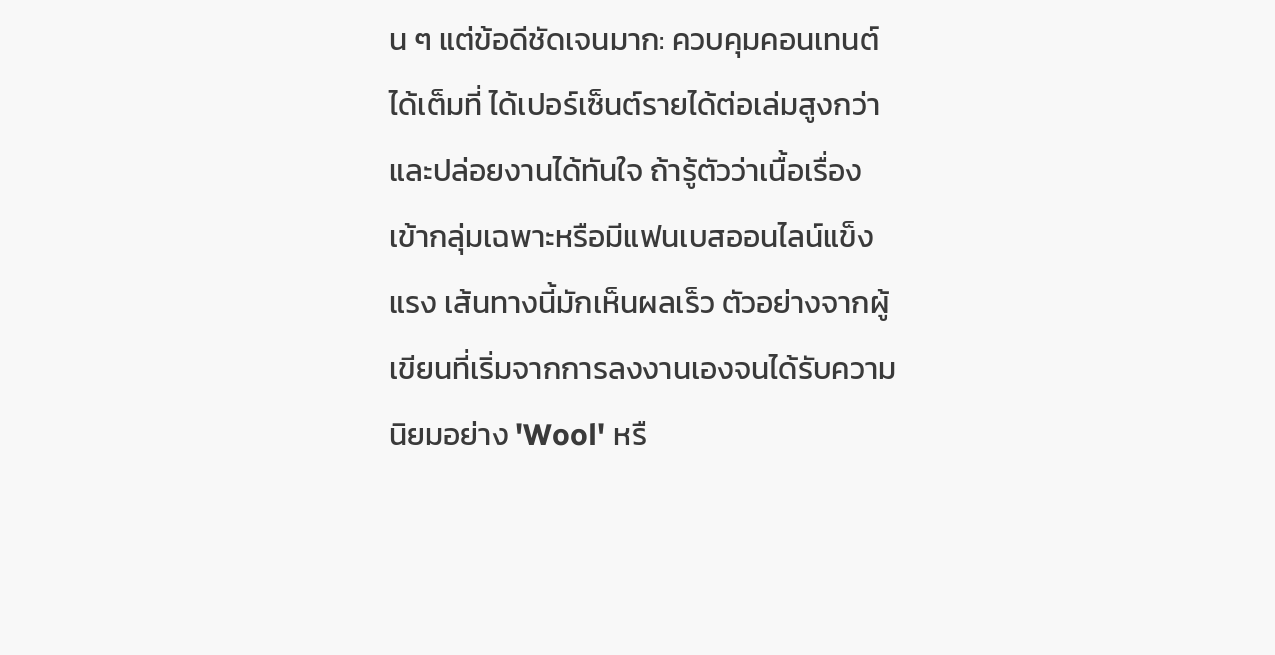น ๆ แต่ข้อดีชัดเจนมาก: ควบคุมคอนเทนต์ได้เต็มที่ ได้เปอร์เซ็นต์รายได้ต่อเล่มสูงกว่า และปล่อยงานได้ทันใจ ถ้ารู้ตัวว่าเนื้อเรื่องเข้ากลุ่มเฉพาะหรือมีแฟนเบสออนไลน์แข็งแรง เส้นทางนี้มักเห็นผลเร็ว ตัวอย่างจากผู้เขียนที่เริ่มจากการลงงานเองจนได้รับความนิยมอย่าง 'Wool' หรื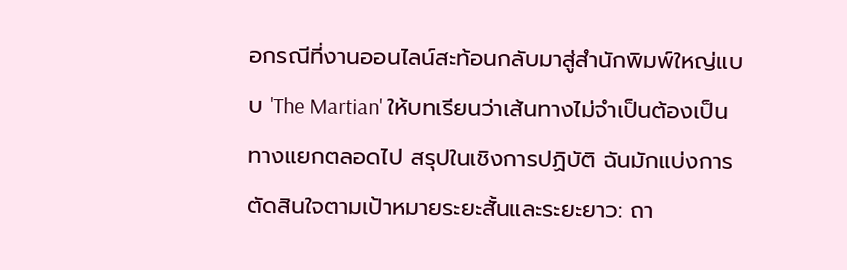อกรณีที่งานออนไลน์สะท้อนกลับมาสู่สำนักพิมพ์ใหญ่แบบ 'The Martian' ให้บทเรียนว่าเส้นทางไม่จำเป็นต้องเป็นทางแยกตลอดไป สรุปในเชิงการปฏิบัติ ฉันมักแบ่งการตัดสินใจตามเป้าหมายระยะสั้นและระยะยาว: ถา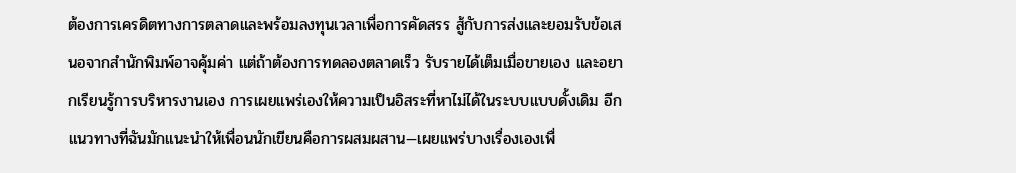ต้องการเครดิตทางการตลาดและพร้อมลงทุนเวลาเพื่อการคัดสรร สู้กับการส่งและยอมรับข้อเสนอจากสำนักพิมพ์อาจคุ้มค่า แต่ถ้าต้องการทดลองตลาดเร็ว รับรายได้เต็มเมื่อขายเอง และอยากเรียนรู้การบริหารงานเอง การเผยแพร่เองให้ความเป็นอิสระที่หาไม่ได้ในระบบแบบดั้งเดิม อีกแนวทางที่ฉันมักแนะนำให้เพื่อนนักเขียนคือการผสมผสาน—เผยแพร่บางเรื่องเองเพื่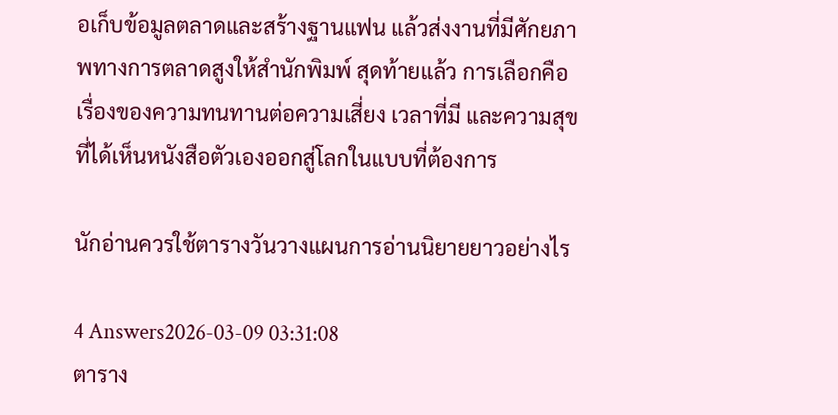อเก็บข้อมูลตลาดและสร้างฐานแฟน แล้วส่งงานที่มีศักยภาพทางการตลาดสูงให้สำนักพิมพ์ สุดท้ายแล้ว การเลือกคือเรื่องของความทนทานต่อความเสี่ยง เวลาที่มี และความสุขที่ได้เห็นหนังสือตัวเองออกสู่โลกในแบบที่ต้องการ

นักอ่านควรใช้ตารางวันวางแผนการอ่านนิยายยาวอย่างไร

4 Answers2026-03-09 03:31:08
ตาราง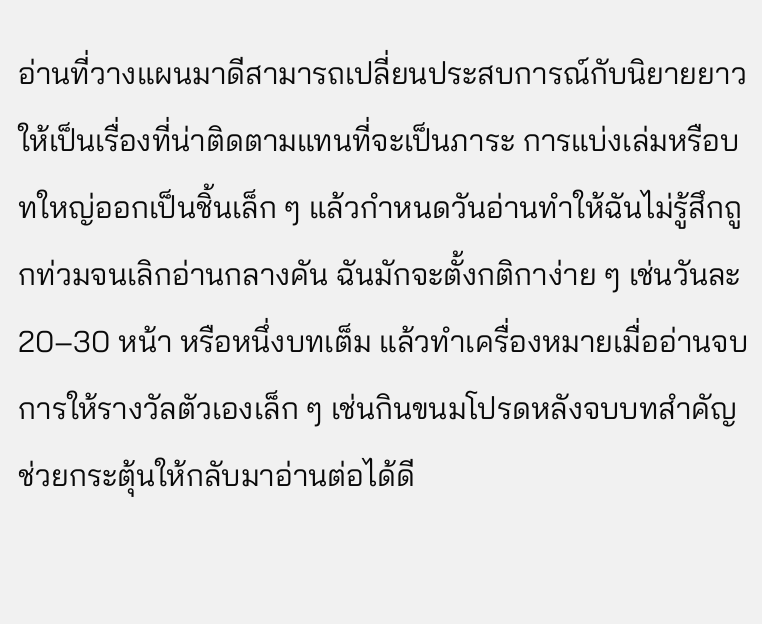อ่านที่วางแผนมาดีสามารถเปลี่ยนประสบการณ์กับนิยายยาวให้เป็นเรื่องที่น่าติดตามแทนที่จะเป็นภาระ การแบ่งเล่มหรือบทใหญ่ออกเป็นชิ้นเล็ก ๆ แล้วกำหนดวันอ่านทำให้ฉันไม่รู้สึกถูกท่วมจนเลิกอ่านกลางคัน ฉันมักจะตั้งกติกาง่าย ๆ เช่นวันละ 20–30 หน้า หรือหนึ่งบทเต็ม แล้วทำเครื่องหมายเมื่ออ่านจบ การให้รางวัลตัวเองเล็ก ๆ เช่นกินขนมโปรดหลังจบบทสำคัญ ช่วยกระตุ้นให้กลับมาอ่านต่อได้ดี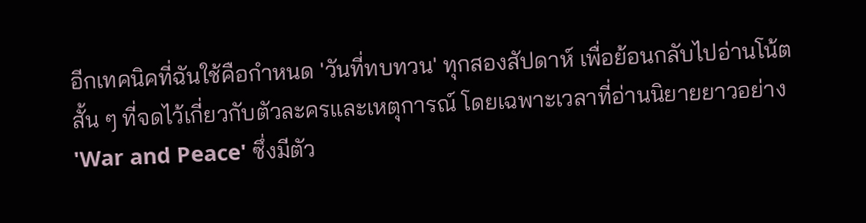อีกเทคนิคที่ฉันใช้คือกำหนด 'วันที่ทบทวน' ทุกสองสัปดาห์ เพื่อย้อนกลับไปอ่านโน้ตสั้น ๆ ที่จดไว้เกี่ยวกับตัวละครและเหตุการณ์ โดยเฉพาะเวลาที่อ่านนิยายยาวอย่าง 'War and Peace' ซึ่งมีตัว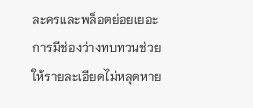ละครและพล็อตย่อยเยอะ การมีช่องว่างทบทวนช่วยให้รายละเอียดไม่หลุดหาย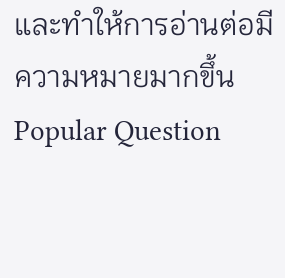และทำให้การอ่านต่อมีความหมายมากขึ้น
Popular Question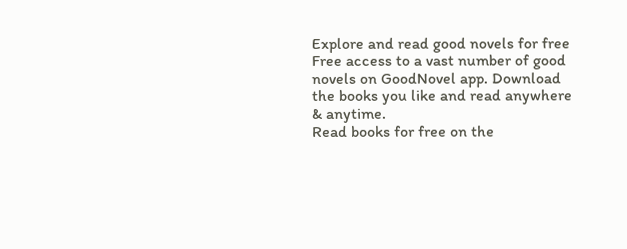Explore and read good novels for free
Free access to a vast number of good novels on GoodNovel app. Download the books you like and read anywhere & anytime.
Read books for free on the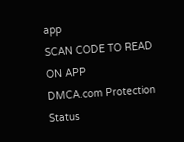app
SCAN CODE TO READ ON APP
DMCA.com Protection Status